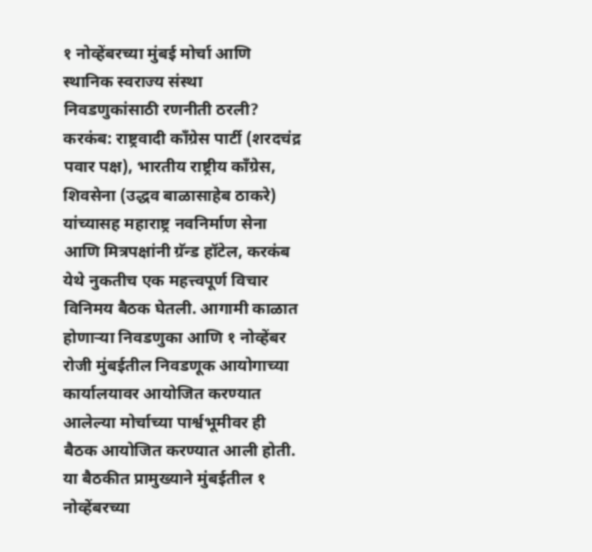१ नोव्हेंबरच्या मुंबई मोर्चा आणि स्थानिक स्वराज्य संस्था निवडणुकांसाठी रणनीती ठरली?
करकंब: राष्ट्रवादी काँग्रेस पार्टी (शरदचंद्र पवार पक्ष), भारतीय राष्ट्रीय काँग्रेस, शिवसेना (उद्धव बाळासाहेब ठाकरे) यांच्यासह महाराष्ट्र नवनिर्माण सेना आणि मित्रपक्षांनी ग्रॅन्ड हॉटेल, करकंब येथे नुकतीच एक महत्त्वपूर्ण विचार विनिमय बैठक घेतली. आगामी काळात होणाऱ्या निवडणुका आणि १ नोव्हेंबर रोजी मुंबईतील निवडणूक आयोगाच्या कार्यालयावर आयोजित करण्यात आलेल्या मोर्चाच्या पार्श्वभूमीवर ही बैठक आयोजित करण्यात आली होती.
या बैठकीत प्रामुख्याने मुंबईतील १ नोव्हेंबरच्या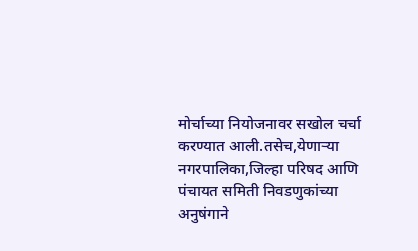मोर्चाच्या नियोजनावर सखोल चर्चा करण्यात आली.तसेच,येणाऱ्या नगरपालिका,जिल्हा परिषद आणि पंचायत समिती निवडणुकांच्या अनुषंगाने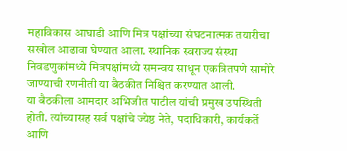महाविकास आघाडी आणि मित्र पक्षांच्या संघटनात्मक तयारीचा सखोल आढावा घेण्यात आला. स्थानिक स्वराज्य संस्था निवडणुकांमध्ये मित्रपक्षांमध्ये समन्वय साधून एकत्रितपणे सामोरे जाण्याची रणनीती या बैठकीत निश्चित करण्यात आली.
या बैठकीला आमदार अभिजीत पाटील यांची प्रमुख उपस्थिती होती. त्यांच्यासह सर्व पक्षांचे ज्येष्ठ नेते, पदाधिकारी, कार्यकर्ते आणि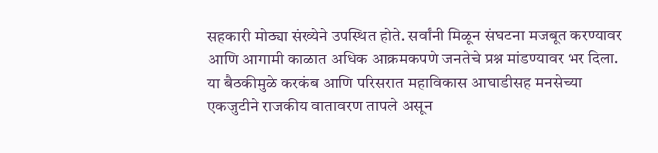सहकारी मोठ्या संख्येने उपस्थित होते. सर्वांनी मिळून संघटना मजबूत करण्यावर आणि आगामी काळात अधिक आक्रमकपणे जनतेचे प्रश्न मांडण्यावर भर दिला. या बैठकीमुळे करकंब आणि परिसरात महाविकास आघाडीसह मनसेच्या एकजुटीने राजकीय वातावरण तापले असून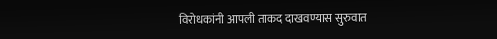विरोधकांनी आपली ताकद दाखवण्यास सुरुवात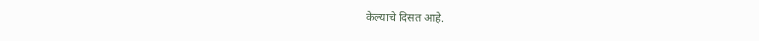केल्याचे दिसत आहे.